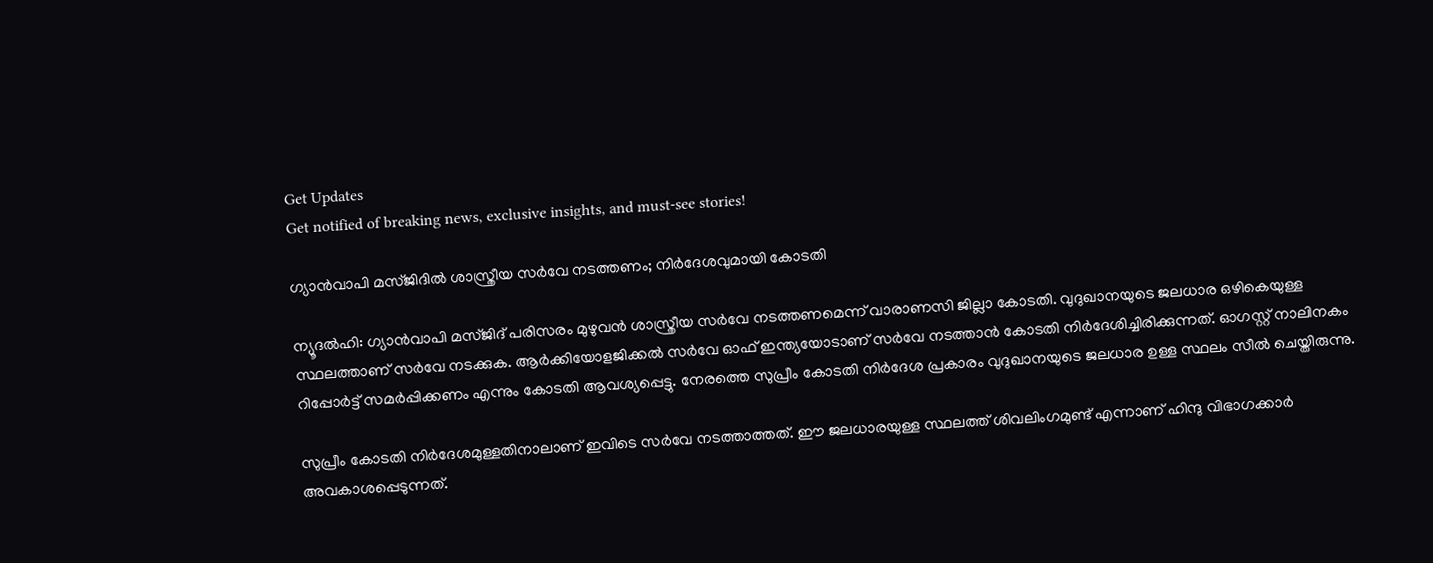Get Updates
Get notified of breaking news, exclusive insights, and must-see stories!

ഗ്യാന്‍വാപി മസ്ജിദില്‍ ശാസ്ത്രീയ സര്‍വേ നടത്തണം; നിര്‍ദേശവുമായി കോടതി

ന്യൂദല്‍ഹി: ഗ്യാന്‍വാപി മസ്ജിദ് പരിസരം മുഴുവന്‍ ശാസ്ത്രീയ സര്‍വേ നടത്തണമെന്ന് വാരാണസി ജില്ലാ കോടതി. വുദുഖാനയുടെ ജലധാര ഒഴികെയുള്ള സ്ഥലത്താണ് സര്‍വേ നടക്കുക. ആര്‍ക്കിയോളജിക്കല്‍ സര്‍വേ ഓഫ് ഇന്ത്യയോടാണ് സര്‍വേ നടത്താന്‍ കോടതി നിര്‍ദേശിച്ചിരിക്കുന്നത്. ഓഗസ്റ്റ് നാലിനകം റിപ്പോര്‍ട്ട് സമര്‍പ്പിക്കണം എന്നും കോടതി ആവശ്യപ്പെട്ടു. നേരത്തെ സുപ്രീം കോടതി നിര്‍ദേശ പ്രകാരം വുദുഖാനയുടെ ജലധാര ഉള്ള സ്ഥലം സീല്‍ ചെയ്തിരുന്നു.

സുപ്രീം കോടതി നിര്‍ദേശമുള്ളതിനാലാണ് ഇവിടെ സര്‍വേ നടത്താത്തത്. ഈ ജലധാരയുള്ള സ്ഥലത്ത് ശിവലിംഗമുണ്ട് എന്നാണ് ഹിന്ദു വിഭാഗക്കാര്‍ അവകാശപ്പെടുന്നത്.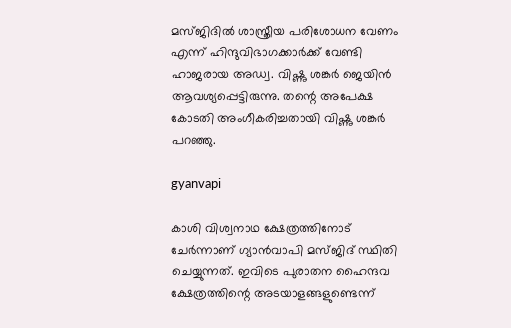മസ്ജിദില്‍ ശാസ്ത്രീയ പരിശോധന വേണം എന്ന് ഹിന്ദുവിഭാഗക്കാര്‍ക്ക് വേണ്ടി ഹാജരായ അഡ്വ. വിഷ്ണു ശങ്കര്‍ ജെയിന്‍ ആവശ്യപ്പെട്ടിരുന്നു. തന്റെ അപേക്ഷ കോടതി അംഗീകരിച്ചതായി വിഷ്ണു ശങ്കര്‍ പറഞ്ഞു.

gyanvapi

കാശി വിശ്വനാഥ ക്ഷേത്രത്തിനോട് ചേര്‍ന്നാണ് ഗ്യാന്‍വാപി മസ്ജിദ് സ്ഥിതി ചെയ്യുന്നത്. ഇവിടെ പുരാതന ഹൈന്ദവ ക്ഷേത്രത്തിന്റെ അടയാളങ്ങളുണ്ടെന്ന്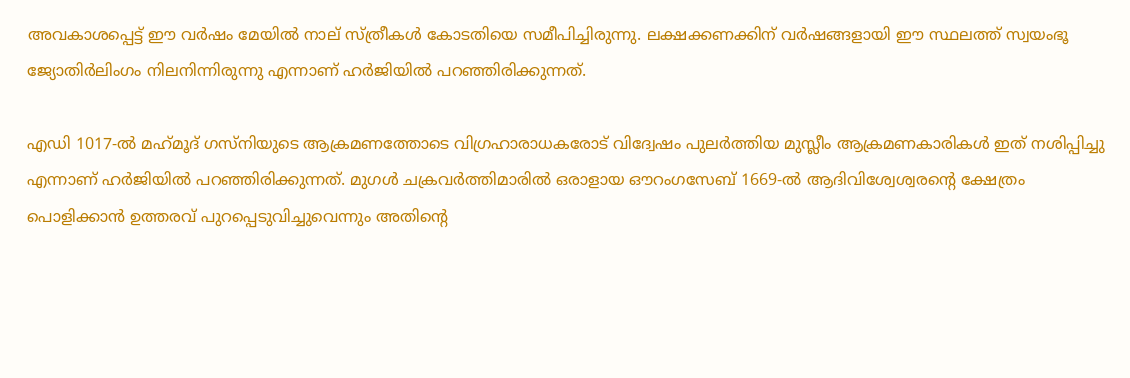അവകാശപ്പെട്ട് ഈ വര്‍ഷം മേയില്‍ നാല് സ്ത്രീകള്‍ കോടതിയെ സമീപിച്ചിരുന്നു. ലക്ഷക്കണക്കിന് വര്‍ഷങ്ങളായി ഈ സ്ഥലത്ത് സ്വയംഭൂ ജ്യോതിര്‍ലിംഗം നിലനിന്നിരുന്നു എന്നാണ് ഹര്‍ജിയില്‍ പറഞ്ഞിരിക്കുന്നത്.

എഡി 1017-ല്‍ മഹ്‌മൂദ് ഗസ്‌നിയുടെ ആക്രമണത്തോടെ വിഗ്രഹാരാധകരോട് വിദ്വേഷം പുലര്‍ത്തിയ മുസ്ലീം ആക്രമണകാരികള്‍ ഇത് നശിപ്പിച്ചു എന്നാണ് ഹര്‍ജിയില്‍ പറഞ്ഞിരിക്കുന്നത്. മുഗള്‍ ചക്രവര്‍ത്തിമാരില്‍ ഒരാളായ ഔറംഗസേബ് 1669-ല്‍ ആദിവിശ്വേശ്വരന്റെ ക്ഷേത്രം പൊളിക്കാന്‍ ഉത്തരവ് പുറപ്പെടുവിച്ചുവെന്നും അതിന്റെ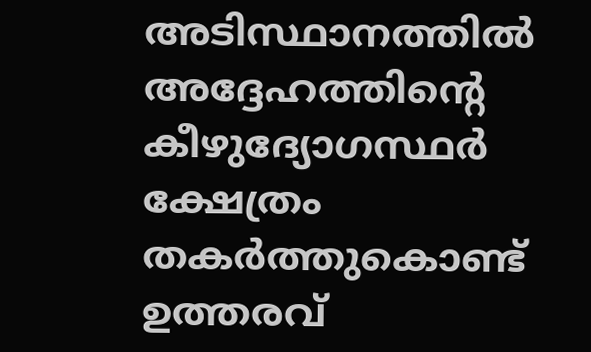അടിസ്ഥാനത്തില്‍ അദ്ദേഹത്തിന്റെ കീഴുദ്യോഗസ്ഥര്‍ ക്ഷേത്രം തകര്‍ത്തുകൊണ്ട് ഉത്തരവ്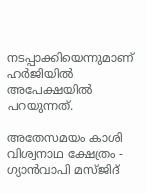നടപ്പാക്കിയെന്നുമാണ് ഹര്‍ജിയില്‍ അപേക്ഷയില്‍ പറയുന്നത്.

അതേസമയം കാശി വിശ്വനാഥ ക്ഷേത്രം - ഗ്യാന്‍വാപി മസ്ജിദ്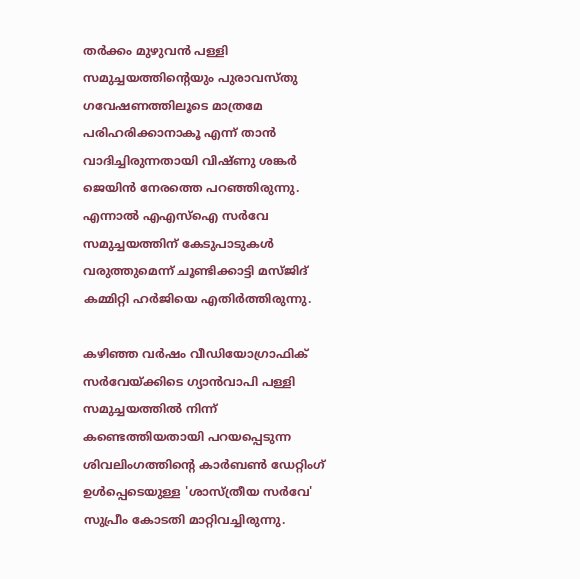തര്‍ക്കം മുഴുവന്‍ പള്ളി സമുച്ചയത്തിന്റെയും പുരാവസ്തു ഗവേഷണത്തിലൂടെ മാത്രമേ പരിഹരിക്കാനാകൂ എന്ന് താന്‍ വാദിച്ചിരുന്നതായി വിഷ്ണു ശങ്കര്‍ ജെയിന്‍ നേരത്തെ പറഞ്ഞിരുന്നു. എന്നാല്‍ എഎസ്ഐ സര്‍വേ സമുച്ചയത്തിന് കേടുപാടുകള്‍ വരുത്തുമെന്ന് ചൂണ്ടിക്കാട്ടി മസ്ജിദ് കമ്മിറ്റി ഹര്‍ജിയെ എതിര്‍ത്തിരുന്നു.

കഴിഞ്ഞ വര്‍ഷം വീഡിയോഗ്രാഫിക് സര്‍വേയ്ക്കിടെ ഗ്യാന്‍വാപി പള്ളി സമുച്ചയത്തില്‍ നിന്ന് കണ്ടെത്തിയതായി പറയപ്പെടുന്ന ശിവലിംഗത്തിന്റെ കാര്‍ബണ്‍ ഡേറ്റിംഗ് ഉള്‍പ്പെടെയുള്ള 'ശാസ്ത്രീയ സര്‍വേ' സുപ്രീം കോടതി മാറ്റിവച്ചിരുന്നു.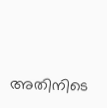അതിനിടെ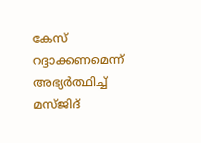കേസ് റദ്ദാക്കണമെന്ന് അഭ്യര്‍ത്ഥിച്ച് മസ്ജിദ്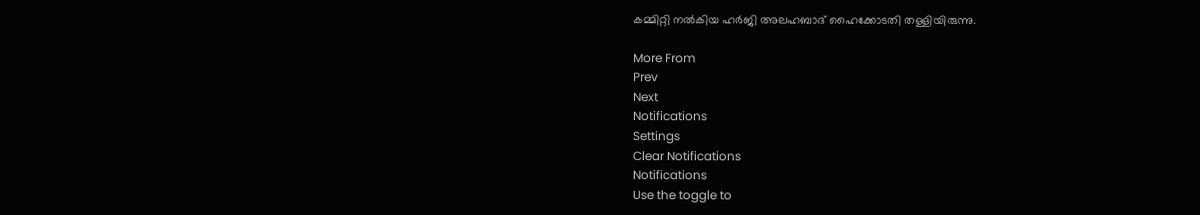കമ്മിറ്റി നല്‍കിയ ഹര്‍ജി അലഹബാദ് ഹൈക്കോടതി തള്ളിയിരുന്നു.

More From
Prev
Next
Notifications
Settings
Clear Notifications
Notifications
Use the toggle to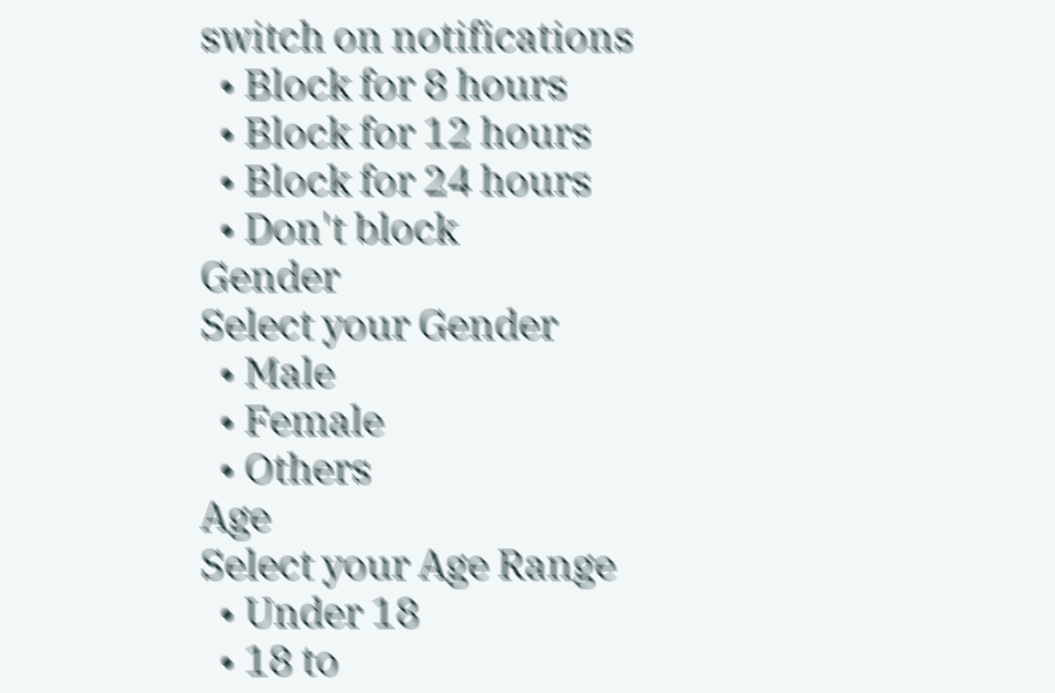switch on notifications
  • Block for 8 hours
  • Block for 12 hours
  • Block for 24 hours
  • Don't block
Gender
Select your Gender
  • Male
  • Female
  • Others
Age
Select your Age Range
  • Under 18
  • 18 to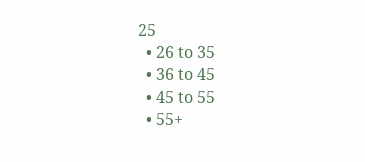25
  • 26 to 35
  • 36 to 45
  • 45 to 55
  • 55+